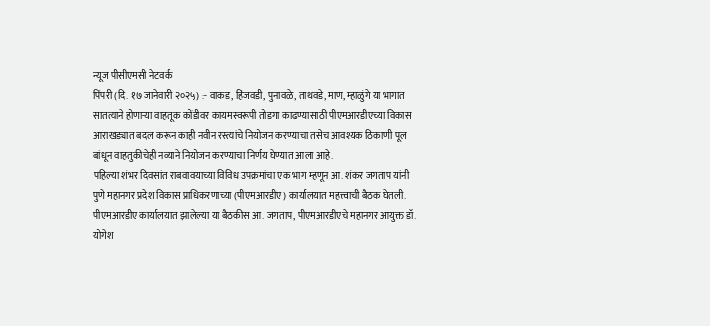न्यूज पीसीएमसी नेटवर्क
पिंपरी (दि. १७ जानेवारी २०२५) :- वाकड, हिंजवडी, पुनावळे, ताथवडे, माण, म्हाळुंगे या भागात सातत्याने होणाऱ्या वाहतूक कोंडीवर कायमस्वरूपी तोडगा काढण्यासाठी पीएमआरडीएच्या विकास आराखड्यात बदल करून काही नवीन रस्त्यांचे नियोजन करण्याचा तसेच आवश्यक ठिकाणी पूल बांधून वाहतुकीचेही नव्याने नियोजन करण्याचा निर्णय घेण्यात आला आहे.
पहिल्या शंभर दिवसांत राबवावयाच्या विविध उपक्रमांचा एक भाग म्हणून आ. शंकर जगताप यांनी पुणे महानगर प्रदेश विकास प्राधिकरणाच्या (पीएमआरडीए) कार्यालयात महत्त्वाची बैठक घेतली.
पीएमआरडीए कार्यालयात झालेल्या या बैठकीस आ. जगताप, पीएमआरडीएचे महानगर आयुक्त डॉ. योगेश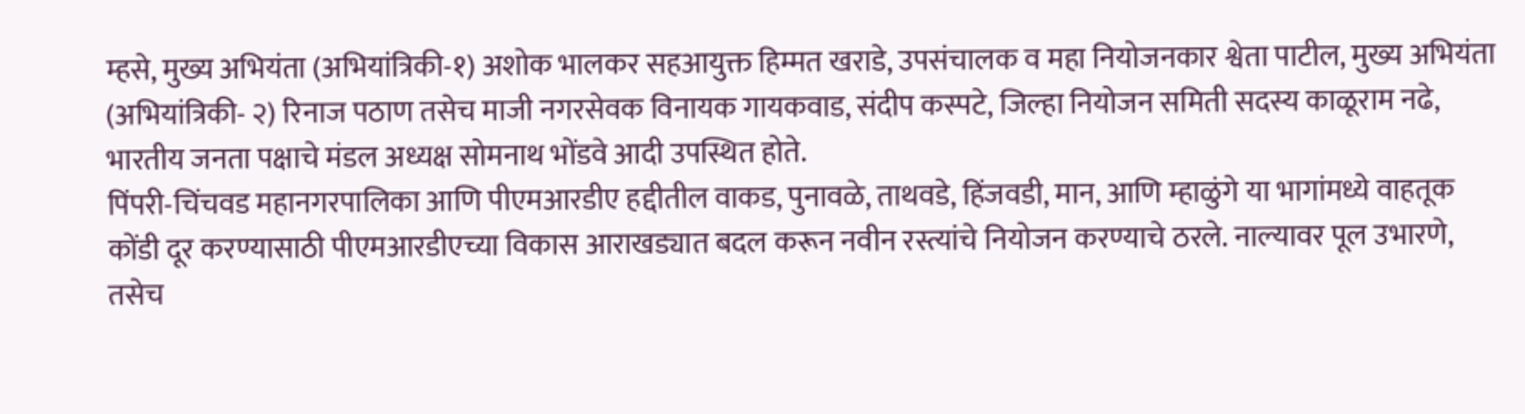म्हसे, मुख्य अभियंता (अभियांत्रिकी-१) अशोक भालकर सहआयुक्त हिम्मत खराडे, उपसंचालक व महा नियोजनकार श्वेता पाटील, मुख्य अभियंता (अभियांत्रिकी- २) रिनाज पठाण तसेच माजी नगरसेवक विनायक गायकवाड, संदीप कस्पटे, जिल्हा नियोजन समिती सदस्य काळूराम नढे, भारतीय जनता पक्षाचे मंडल अध्यक्ष सोमनाथ भोंडवे आदी उपस्थित होते.
पिंपरी-चिंचवड महानगरपालिका आणि पीएमआरडीए हद्दीतील वाकड, पुनावळे, ताथवडे, हिंजवडी, मान, आणि म्हाळुंगे या भागांमध्ये वाहतूक कोंडी दूर करण्यासाठी पीएमआरडीएच्या विकास आराखड्यात बदल करून नवीन रस्त्यांचे नियोजन करण्याचे ठरले. नाल्यावर पूल उभारणे, तसेच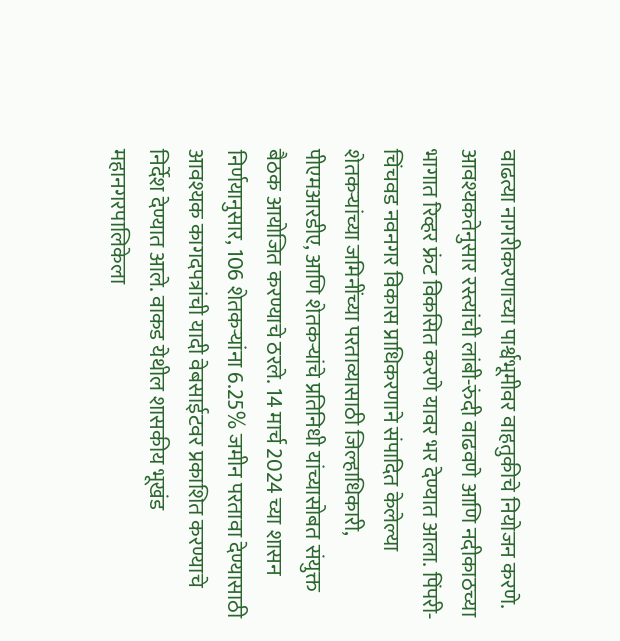वाढत्या नागरीकरणाच्या पार्श्वभूमीवर वाहतुकीचे नियोजन करणे. आवश्यकतेनुसार रस्त्यांची लांबी-रुंदी वाढवणे आणि नदीकाठच्या भागात रिव्हर फ्रंट विकसित करणे यावर भर देण्यात आला. पिंपरी-चिंचवड नवनगर विकास प्राधिकरणाने संपादित केलेल्या शेतकऱ्यांच्या जमिनींच्या परताव्यासाठी जिल्हाधिकारी, पीएमआरडीए, आणि शेतकऱ्यांचे प्रतिनिधी यांच्यासोबत संयुक्त बैठक आयोजित करण्याचे ठरले. 14 मार्च 2024 च्या शासन निर्णयानुसार, 106 शेतकऱ्यांना 6.25% जमीन परतावा देण्यासाठी आवश्यक कागदपत्रांची यादी वेबसाईटवर प्रकाशित करण्याचे निर्देश देण्यात आले. वाकड येथील शासकीय भूखंड महानगरपालिकेला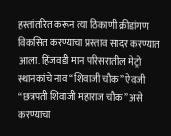हस्तांतरित करून त्या ठिकाणी क्रीडांगण विकसित करण्याचा प्रस्ताव सादर करण्यात आला. हिंजवडी मान परिसरातील मेट्रो स्थानकांचे नाव “शिवाजी चौक” ऐवजी “छत्रपती शिवाजी महाराज चौक” असे करण्याचा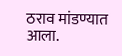ठराव मांडण्यात आला.